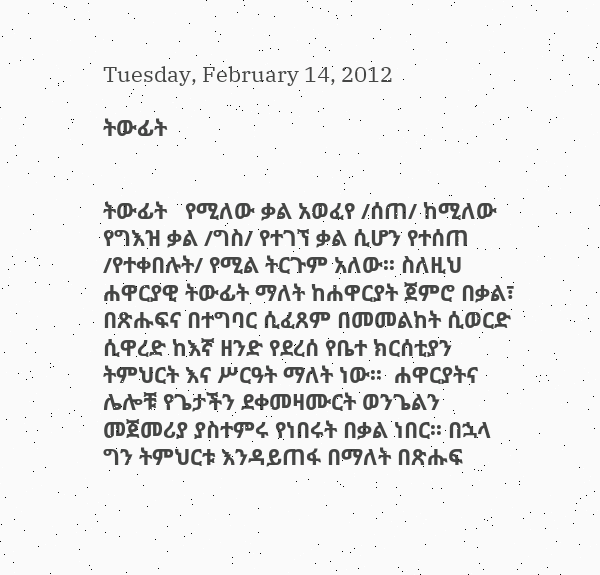Tuesday, February 14, 2012

ትውፊት


ትውፊት   የሚለው ቃል አወፈየ /ሰጠ/ ከሚለው የግእዝ ቃል /ግስ/ የተገኘ ቃል ሲሆን የተሰጠ /የተቀበሉት/ የሚል ትርጉም አለው፡፡ ስለዚህ ሐዋርያዊ ትውፊት ማለት ከሐዋርያት ጀምሮ በቃል፣ በጽሑፍና በተግባር ሲፈጸም በመመልከት ሲወርድ ሲዋረድ ከእኛ ዘንድ የደረሰ የቤተ ክርሰቲያን ትምህርት እና ሥርዓት ማለት ነው፡፡  ሐዋርያትና ሌሎቹ የጌታችን ደቀመዛሙርት ወንጌልን መጀመሪያ ያስተምሩ የነበሩት በቃል ነበር፡፡ በኋላ ግን ትምህርቱ እንዳይጠፋ በማለት በጽሑፍ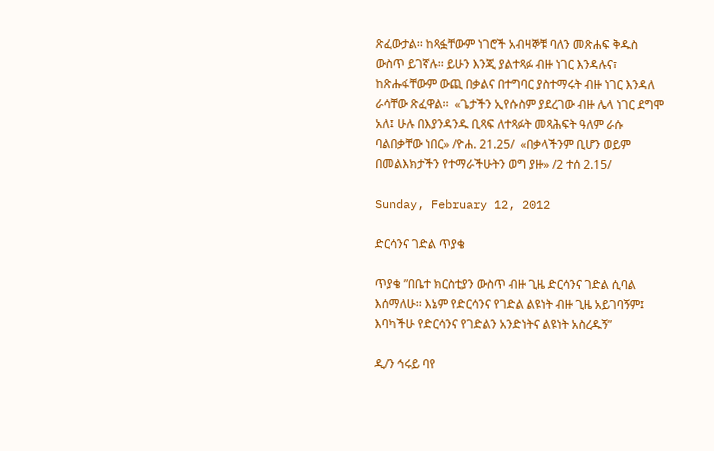ጽፈውታል፡፡ ከጻፏቸውም ነገሮች አብዛኞቹ ባለን መጽሐፍ ቅዱስ ውስጥ ይገኛሉ፡፡ ይሁን እንጂ ያልተጻፉ ብዙ ነገር እንዳሉና፣ ከጽሑፋቸውም ውጪ በቃልና በተግባር ያስተማሩት ብዙ ነገር እንዳለ ራሳቸው ጽፈዋል፡፡  «ጌታችን ኢየሱስም ያደረገው ብዙ ሌላ ነገር ደግሞ አለ፤ ሁሉ በእያንዳንዱ ቢጻፍ ለተጻፉት መጻሕፍት ዓለም ራሱ ባልበቃቸው ነበር» /ዮሐ. 21.25/  «በቃላችንም ቢሆን ወይም በመልእክታችን የተማራችሁትን ወግ ያዙ» /2 ተሰ 2.15/

Sunday, February 12, 2012

ድርሳንና ገድል ጥያቄ

ጥያቄ ”በቤተ ክርስቲያን ውስጥ ብዙ ጊዜ ድርሳንና ገድል ሲባል እሰማለሁ፡፡ እኔም የድርሳንና የገድል ልዩነት ብዙ ጊዜ አይገባኝም፤ እባካችሁ የድርሳንና የገድልን አንድነትና ልዩነት አስረዱኝ”

ዲ/ን ኅሩይ ባየ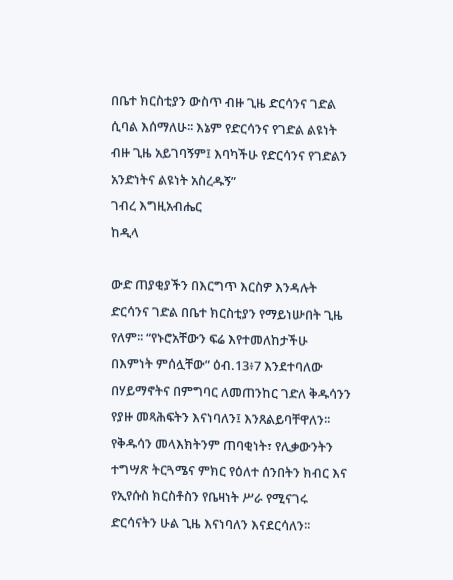በቤተ ክርስቲያን ውስጥ ብዙ ጊዜ ድርሳንና ገድል ሲባል እሰማለሁ፡፡ እኔም የድርሳንና የገድል ልዩነት ብዙ ጊዜ አይገባኝም፤ እባካችሁ የድርሳንና የገድልን አንድነትና ልዩነት አስረዱኝ”
ገብረ እግዚአብሔር
ከዲላ

ውድ ጠያቂያችን በእርግጥ እርስዎ እንዳሉት ድርሳንና ገድል በቤተ ክርስቲያን የማይነሡበት ጊዜ የለም፡፡ “የኑሮአቸውን ፍሬ እየተመለከታችሁ በእምነት ምሰሏቸው” ዕብ.13፥7 እንደተባለው በሃይማኖትና በምግባር ለመጠንከር ገድለ ቅዱሳንን የያዙ መጻሕፍትን እናነባለን፤ እንጸልይባቸዋለን፡፡ የቅዱሳን መላእክትንም ጠባቂነት፣ የሊቃውንትን ተግሣጽ ትርጓሜና ምክር የዕለተ ሰንበትን ክብር እና የኢየሱስ ክርስቶስን የቤዛነት ሥራ የሚናገሩ ድርሳናትን ሁል ጊዜ እናነባለን እናደርሳለን፡፡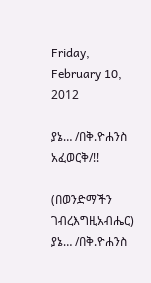Friday, February 10, 2012

ያኔ… /በቅ.ዮሐንስ አፈወርቅ/!!

(በወንድማችን ገብረእግዚአብሔር)
ያኔ… /በቅ.ዮሐንስ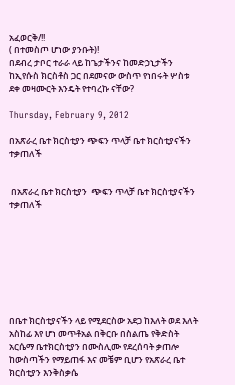አፈወርቅ/!!
( በተመስጦ ሆነው ያንቡት)!
በደብረ ታቦር ተራራ ላይ ከጌታችንና ከመድኃኒታችን ከኢየሱስ ክርስቶስ ጋር በደመናው ውስጥ የነበሩት ሦስቱ ደቀ መዛሙርት እንዴት የተባረኩ ናቸው?

Thursday, February 9, 2012

በአጽራረ ቤተ ክርስቲያን ጭፍን ጥላቻ ቤተ ክርስቲያናችን ተቃጠለች


 በአጽራረ ቤተ ክርስቲያን  ጭፍን ጥላቻ ቤተ ክርስቲያናችን ተቃጠለች








በቤተ ክርስቲያናችን ላይ የሚደርስው አደጋ ከእለት ወደ እለት አስከፊ እየ ሆነ መጥቶአል በቅርቡ በስልጤ የቅድስት አርሴማ ቤተክርስቲያን በሙስሊሙ የደረሰባት ቃጠሎ ከውስጣችን የማይጠፋ እና መቼም ቢሆን የአጽራረ ቤተ ክርስቲያን እንቅስቃሴ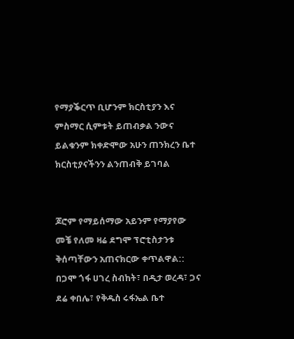የማያቕርጥ ቢሆንም ክርስቲያን እና ምስማር ሲምቱት ይጠብቃል ንውና  ይልቁንም ክቀድሞው አሁን ጠንክረን ቤተ ክርስቲያናችንን ልንጠብቅ ይገባል


ጆሮም የማይሰማው አይንም የማያየው መቼ የለመ ዛሬ ደግሞ ፕሮቲስታንቱ ቅሰጣቸውን አጠናክርው ቀጥልዋል::
በጋሞ ጎፋ ሀገረ ስብከት፣ በዲታ ወረዳ፣ ጋና ደሬ ቀበሌ፣ የቅዱስ ሩፋኤል ቤተ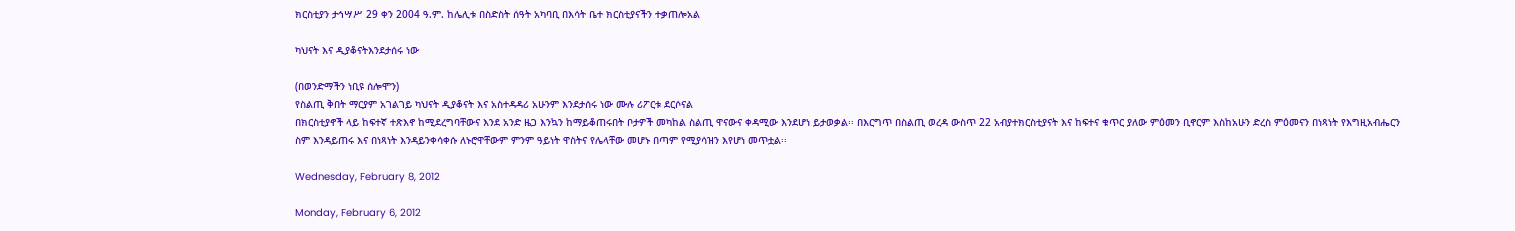ክርስቲያን ታኅሣሥ 29 ቀን 2004 ዓ.ም. ከሌሊቱ በስድስት ሰዓት አካባቢ በእሳት ቤተ ክርስቲያናችን ተቃጠሎአል

ካህናት እና ዲያቆናትእንደታሰሩ ነው

(በወንድማችን ነቢዩ ሰሎሞን)
የስልጢ ቅበት ማርያም አገልገይ ካህናት ዲያቆናት እና አስተዳዳሪ አሁንም እንደታሰሩ ነው ሙሉ ሪፖርቱ ደርሶናል
በክርስቲያኖች ላይ ከፍተኛ ተጽእኖ ከሚደረግባቸውና እንደ አንድ ዜጋ እንኳን ከማይቆጠሩበት ቦታዎች መካከል ስልጢ ዋናውና ቀዳሚው እንደሆነ ይታወቃል፡፡ በእርግጥ በስልጢ ወረዳ ውስጥ 22 አብያተክርስቲያናት እና ከፍተና ቁጥር ያለው ምዕመን ቢኖርም እስከአሁን ድረስ ምዕመናን በነጻነት የእግዚአብሔርን ስም እንዳይጠሩ እና በነጻነት እንዳይንቀሳቀሱ ለኑሮዋቸውም ምንም ዓይነት ዋስትና የሌላቸው መሆኑ በጣም የሚያሳዝን እየሆነ መጥቷል፡፡

Wednesday, February 8, 2012

Monday, February 6, 2012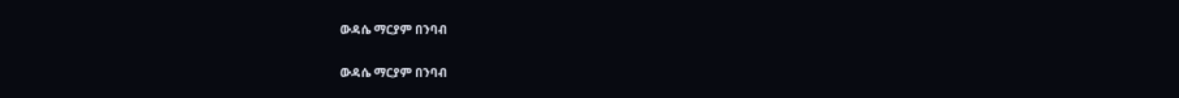ውዳሴ ማርያም በንባብ

ውዳሴ ማርያም በንባብ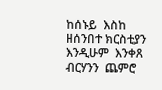ከሰኑይ  እስከ  ዘሰንበተ ክርስቲያን እንዲሁም  እንቀጸ ብርሃንን  ጨምሮ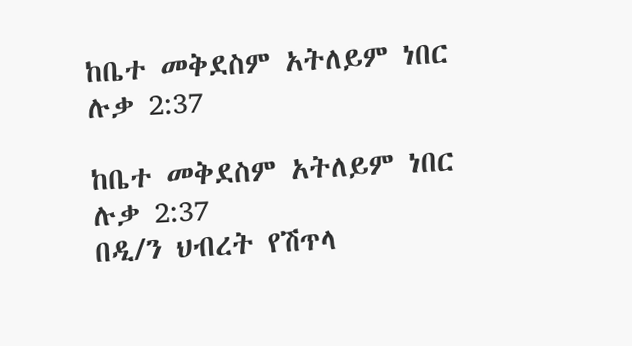ከቤተ መቅደስም አትለይም ነበር ሉቃ 2:37

ከቤተ መቅደስም አትለይም ነበር ሉቃ 2:37
በዲ/ን ህብረት የሽጥላ